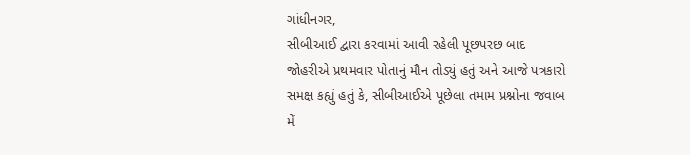ગાંધીનગર,
સીબીઆઈ દ્વારા કરવામાં આવી રહેલી પૂછપરછ બાદ જોહરીએ પ્રથમવાર પોતાનું મૌન તોડ્યું હતું અને આજે પત્રકારો સમક્ષ કહ્યું હતું કે, સીબીઆઈએ પૂછેલા તમામ પ્રશ્નોના જવાબ મેં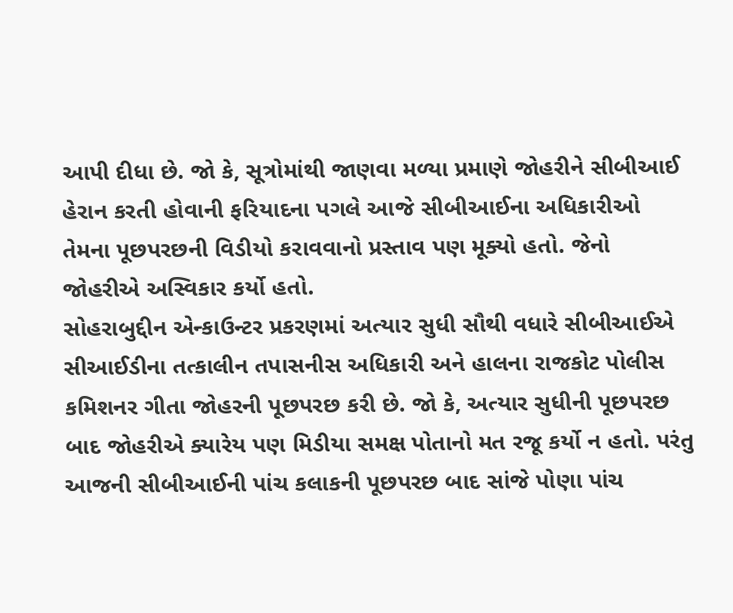આપી દીધા છે. જો કે, સૂત્રોમાંથી જાણવા મળ્યા પ્રમાણે જોહરીને સીબીઆઈ હેરાન કરતી હોવાની ફરિયાદના પગલે આજે સીબીઆઈના અધિકારીઓ તેમના પૂછપરછની વિડીયો કરાવવાનો પ્રસ્તાવ પણ મૂક્યો હતો. જેનો જોહરીએ અસ્વિકાર કર્યો હતો.
સોહરાબુદ્દીન એન્કાઉન્ટર પ્રકરણમાં અત્યાર સુધી સૌથી વધારે સીબીઆઈએ સીઆઈડીના તત્કાલીન તપાસનીસ અધિકારી અને હાલના રાજકોટ પોલીસ કમિશનર ગીતા જોહરની પૂછપરછ કરી છે. જો કે, અત્યાર સુધીની પૂછપરછ બાદ જોહરીએ ક્યારેય પણ મિડીયા સમક્ષ પોતાનો મત રજૂ કર્યો ન હતો. પરંતુ આજની સીબીઆઈની પાંચ કલાકની પૂછપરછ બાદ સાંજે પોણા પાંચ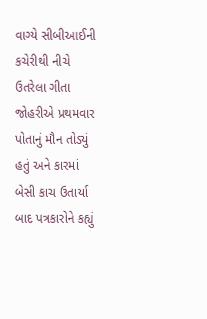વાગ્યે સીબીઆઈની કચેરીથી નીચે ઉતરેલા ગીતા જોહરીએ પ્રથમવાર પોતાનું મૌન તોડ્યું હતું અને કારમાં બેસી કાચ ઉતાર્યા બાદ પત્રકારોને કહ્યું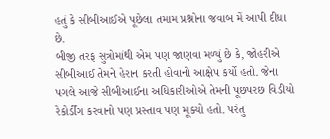હતું કે સીબીઆઈએ પૂછેલા તમામ પ્રશ્નોના જવાબ મેં આપી દીધા છે.
બીજી તરફ સુત્રોમાંથી એમ પણ જાણવા મળ્યું છે કે, જોહરીએ સીબીઆઈ તેમને હેરાન કરતી હોવાનો આક્ષેપ કર્યો હતો. જેના પગલે આજે સીબીઆઈના અધિકારીઓએ તેમની પૂછપરછ વિડીયો રેકોર્ડીંગ કરવાનો પણ પ્રસ્તાવ પણ મૂક્યો હતો. પરંતુ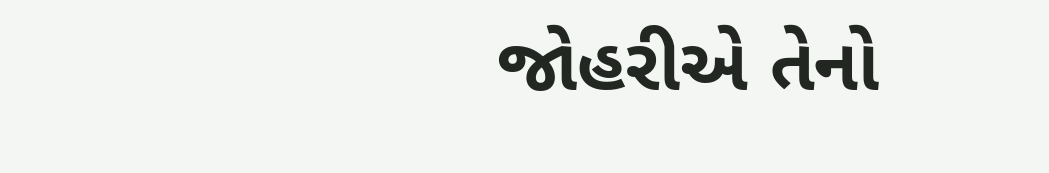જોહરીએ તેનો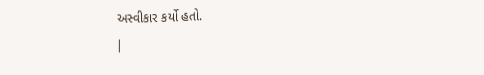અસ્વીકાર કર્યો હતો.
|